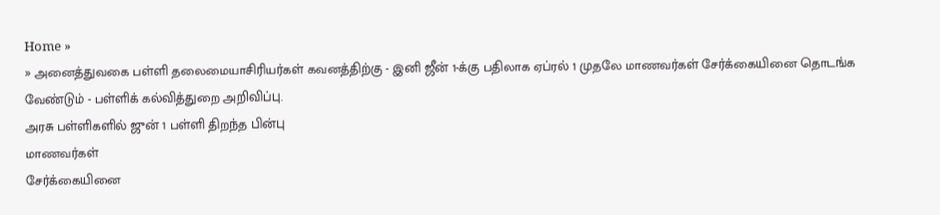Home »
» அனைத்துவகை பள்ளி தலைமையாசிரியர்கள் கவனத்திற்கு - இனி ஜீன் 1-க்கு பதிலாக ஏப்ரல் 1 முதலே மாணவர்கள் சேர்க்கையினை தொடங்க வேண்டும் - பள்ளிக் கல்வித்துறை அறிவிப்பு.
அரசு பள்ளிகளில் ஜுன் 1 பள்ளி திறந்த பின்பு
மாணவர்கள்
சேர்க்கையினை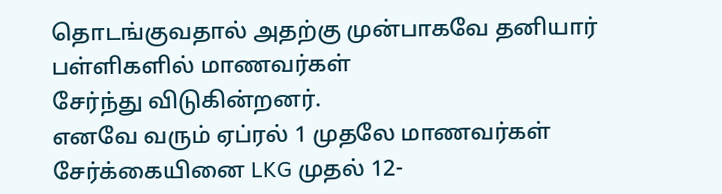தொடங்குவதால் அதற்கு முன்பாகவே தனியார் பள்ளிகளில் மாணவர்கள்
சேர்ந்து விடுகின்றனர்.
எனவே வரும் ஏப்ரல் 1 முதலே மாணவர்கள் சேர்க்கையினை LKG முதல் 12-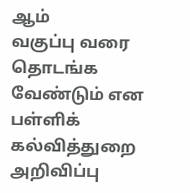ஆம்
வகுப்பு வரை தொடங்க வேண்டும் என பள்ளிக் கல்வித்துறை அறிவிப்பு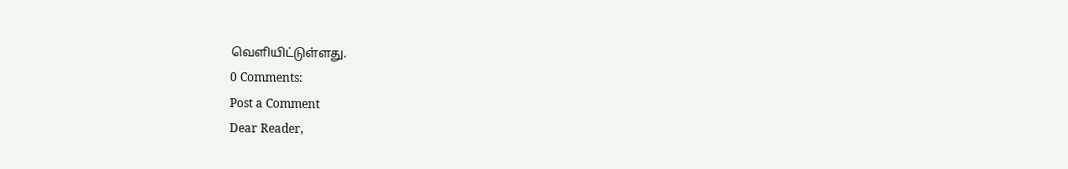வெளியிட்டுள்ளது.
0 Comments:
Post a Comment
Dear Reader,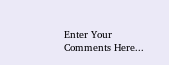Enter Your Comments Here...